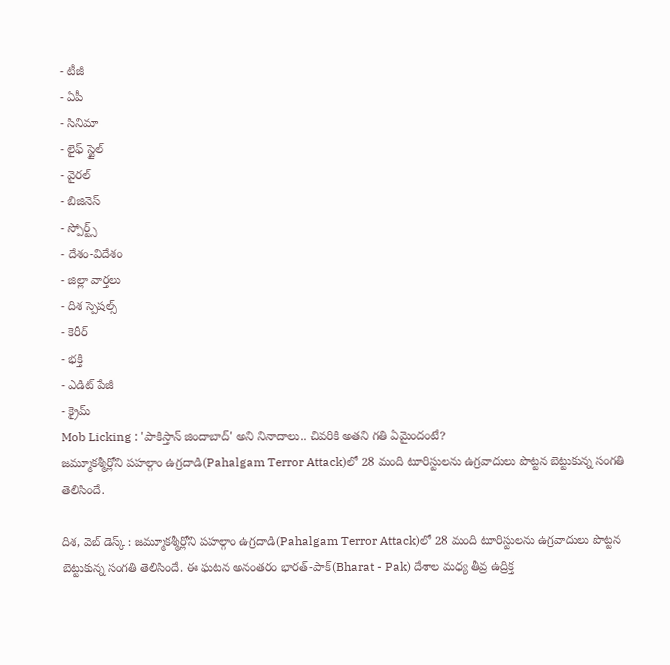- టీజీ
- ఏపీ
- సినిమా
- లైఫ్ స్టైల్
- వైరల్
- బిజినెస్
- స్పోర్ట్స్
- దేశం-విదేశం
- జిల్లా వార్తలు
- దిశ స్పెషల్స్
- కెరీర్
- భక్తి
- ఎడిట్ పేజీ
- క్రైమ్
Mob Licking : 'పాకిస్తాన్ జిందాబాద్' అని నినాదాలు.. చివరికి అతని గతి ఏమైందంటే?
జమ్మూకశ్మీర్లోని పహల్గాం ఉగ్రదాడి(Pahalgam Terror Attack)లో 28 మంది టూరిస్టులను ఉగ్రవాదులు పొట్టన బెట్టుకున్న సంగతి తెలిసిందే.

దిశ, వెబ్ డెస్క్ : జమ్మూకశ్మీర్లోని పహల్గాం ఉగ్రదాడి(Pahalgam Terror Attack)లో 28 మంది టూరిస్టులను ఉగ్రవాదులు పొట్టన బెట్టుకున్న సంగతి తెలిసిందే. ఈ ఘటన అనంతరం భారత్-పాక్(Bharat - Pak) దేశాల మధ్య తీవ్ర ఉద్రిక్త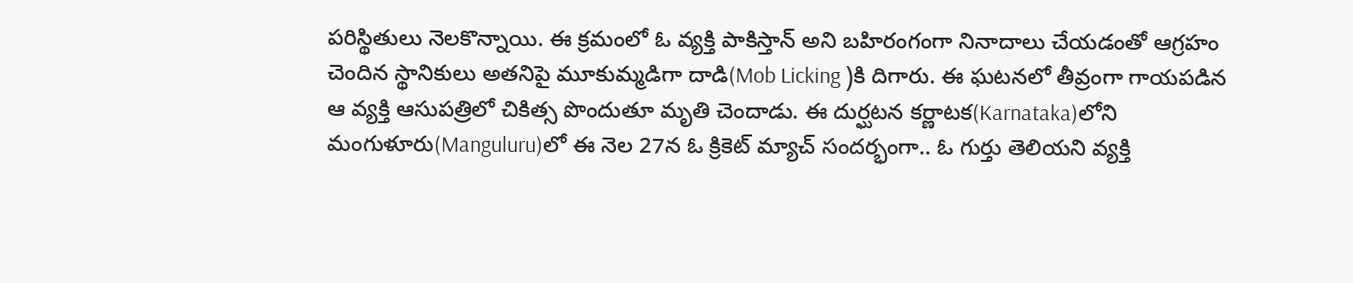పరిస్థితులు నెలకొన్నాయి. ఈ క్రమంలో ఓ వ్యక్తి పాకిస్తాన్ అని బహిరంగంగా నినాదాలు చేయడంతో ఆగ్రహం చెందిన స్థానికులు అతనిపై మూకుమ్మడిగా దాడి(Mob Licking )కి దిగారు. ఈ ఘటనలో తీవ్రంగా గాయపడిన ఆ వ్యక్తి ఆసుపత్రిలో చికిత్స పొందుతూ మృతి చెందాడు. ఈ దుర్ఘటన కర్ణాటక(Karnataka)లోని మంగుళూరు(Manguluru)లో ఈ నెల 27న ఓ క్రికెట్ మ్యాచ్ సందర్భంగా.. ఓ గుర్తు తెలియని వ్యక్తి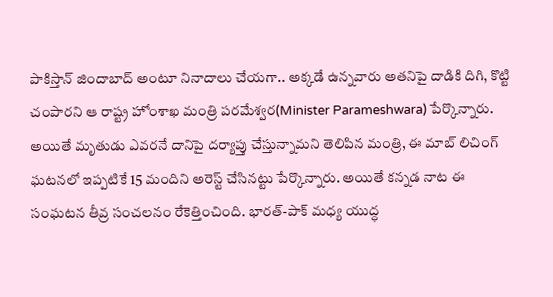పాకిస్తాన్ జిందాబాద్ అంటూ నినాదాలు చేయగా.. అక్కడే ఉన్నవారు అతనిపై దాడికి దిగి, కొట్టి చంపారని ఆ రాష్ట్ర హోంశాఖ మంత్రి పరమేశ్వర(Minister Parameshwara) పేర్కొన్నారు.
అయితే మృతుడు ఎవరనే దానిపై దర్యాప్తు చేస్తున్నామని తెలిపిన మంత్రి, ఈ మాబ్ లిచింగ్ ఘటనలో ఇప్పటికే 15 మందిని అరెస్ట్ చేసినట్టు పేర్కొన్నారు. అయితే కన్నడ నాట ఈ సంఘటన తీవ్ర సంచలనం రేకెత్తించింది. భారత్-పాక్ మధ్య యుద్ధ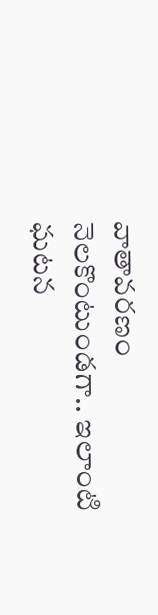వాతావరణం నెలకొంటుండగా.. ఇలాంటి ఘటన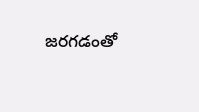జరగడంతో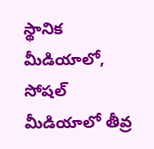స్థానిక మీడియాలో, సోషల్ మీడియాలో తీవ్ర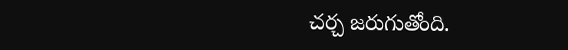చర్చ జరుగుతోంది.